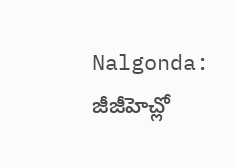Nalgonda: జీజీహెచ్లో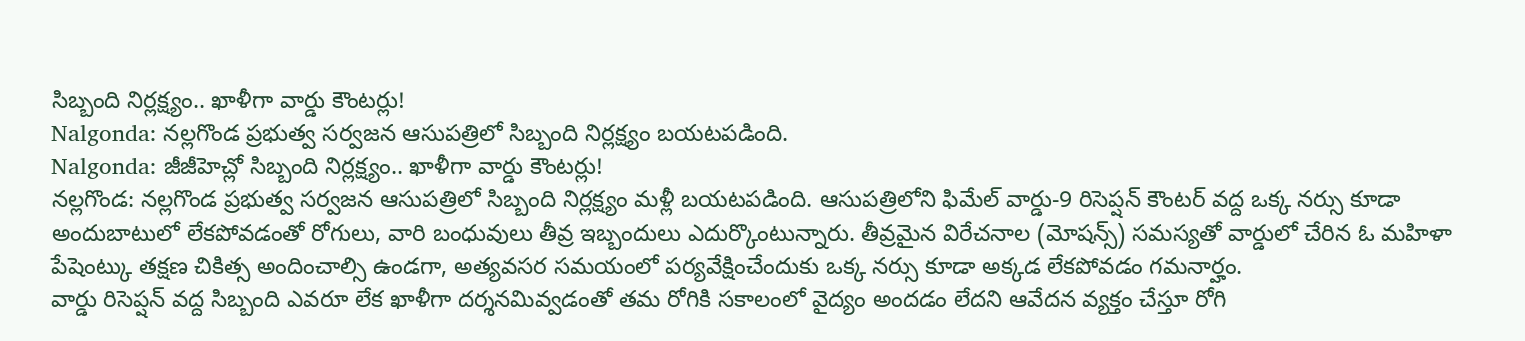సిబ్బంది నిర్లక్ష్యం.. ఖాళీగా వార్డు కౌంటర్లు!
Nalgonda: నల్లగొండ ప్రభుత్వ సర్వజన ఆసుపత్రిలో సిబ్బంది నిర్లక్ష్యం బయటపడింది.
Nalgonda: జీజీహెచ్లో సిబ్బంది నిర్లక్ష్యం.. ఖాళీగా వార్డు కౌంటర్లు!
నల్లగొండ: నల్లగొండ ప్రభుత్వ సర్వజన ఆసుపత్రిలో సిబ్బంది నిర్లక్ష్యం మళ్లీ బయటపడింది. ఆసుపత్రిలోని ఫిమేల్ వార్డు-9 రిసెప్షన్ కౌంటర్ వద్ద ఒక్క నర్సు కూడా అందుబాటులో లేకపోవడంతో రోగులు, వారి బంధువులు తీవ్ర ఇబ్బందులు ఎదుర్కొంటున్నారు. తీవ్రమైన విరేచనాల (మోషన్స్) సమస్యతో వార్డులో చేరిన ఓ మహిళా పేషెంట్కు తక్షణ చికిత్స అందించాల్సి ఉండగా, అత్యవసర సమయంలో పర్యవేక్షించేందుకు ఒక్క నర్సు కూడా అక్కడ లేకపోవడం గమనార్హం.
వార్డు రిసెప్షన్ వద్ద సిబ్బంది ఎవరూ లేక ఖాళీగా దర్శనమివ్వడంతో తమ రోగికి సకాలంలో వైద్యం అందడం లేదని ఆవేదన వ్యక్తం చేస్తూ రోగి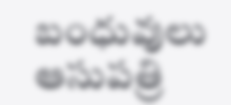బంధువులు ఆసుపత్రి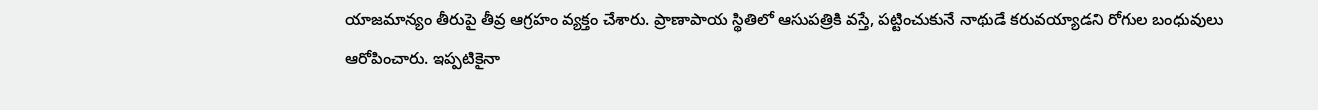యాజమాన్యం తీరుపై తీవ్ర ఆగ్రహం వ్యక్తం చేశారు. ప్రాణాపాయ స్థితిలో ఆసుపత్రికి వస్తే, పట్టించుకునే నాథుడే కరువయ్యాడని రోగుల బంధువులు ఆరోపించారు. ఇప్పటికైనా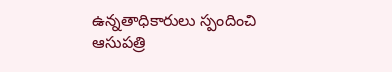ఉన్నతాధికారులు స్పందించి ఆసుపత్రి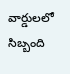వార్డులలో సిబ్బంది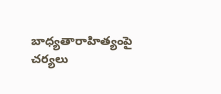బాధ్యతారాహిత్యంపై చర్యలు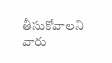తీసుకోవాలని వారు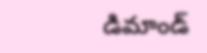డిమాండ్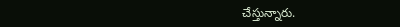చేస్తున్నారు.